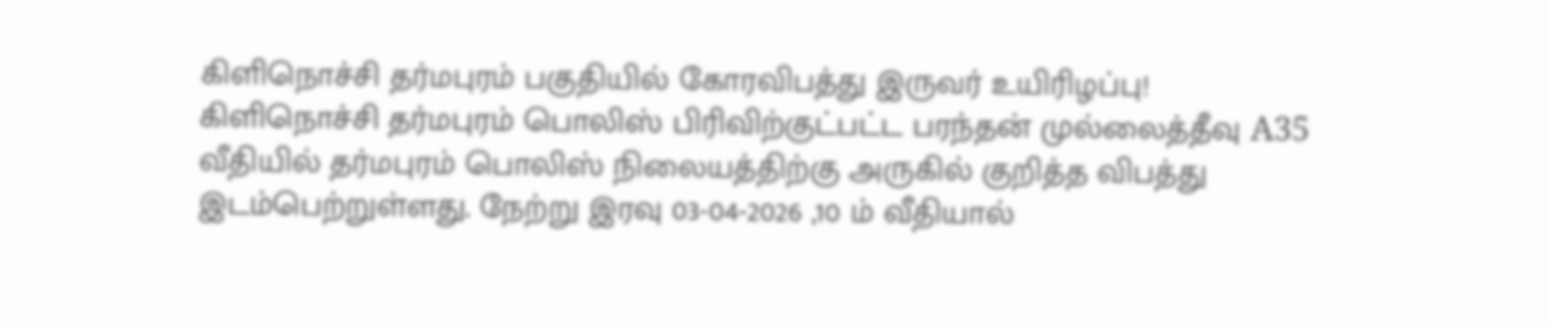கிளிநொச்சி தர்மபுரம் பகுதியில் கோரவிபத்து இருவர் உயிரிழப்பு!
கிளிநொச்சி தர்மபுரம் பொலிஸ் பிரிவிற்குட்பட்ட பரந்தன் முல்லைத்தீவு A35 வீதியில் தர்மபுரம் பொலிஸ் நிலையத்திற்கு அருகில் குறித்த விபத்து இடம்பெற்றுள்ளது. நேற்று இரவு 03-04-2026 ,10 ம் வீதியால்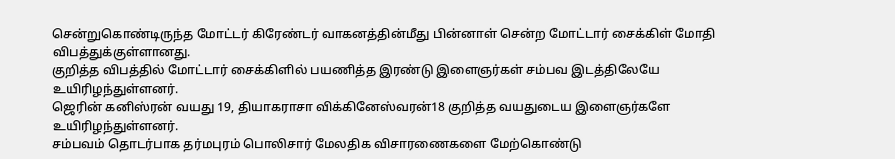சென்றுகொண்டிருந்த மோட்டர் கிரேண்டர் வாகனத்தின்மீது பின்னாள் சென்ற மோட்டார் சைக்கிள் மோதி விபத்துக்குள்ளானது.
குறித்த விபத்தில் மோட்டார் சைக்கிளில் பயணித்த இரண்டு இளைஞர்கள் சம்பவ இடத்திலேயே உயிரிழந்துள்ளனர்.
ஜெரின் கனிஸ்ரன் வயது 19, தியாகராசா விக்கினேஸ்வரன்18 குறித்த வயதுடைய இளைஞர்களே உயிரிழந்துள்ளனர்.
சம்பவம் தொடர்பாக தர்மபுரம் பொலிசார் மேலதிக விசாரணைகளை மேற்கொண்டு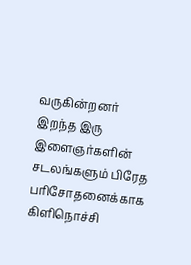வருகின்றனர்
இறந்த இரு இளைஞர்களின் சடலங்களும் பிரேத பரிசோதனைக்காக கிளிநொச்சி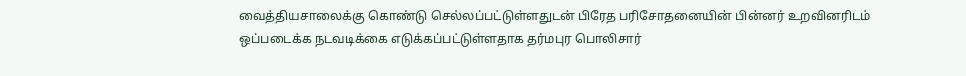வைத்தியசாலைக்கு கொண்டு செல்லப்பட்டுள்ளதுடன் பிரேத பரிசோதனையின் பின்னர் உறவினரிடம் ஒப்படைக்க நடவடிக்கை எடுக்கப்பட்டுள்ளதாக தர்மபுர பொலிசார்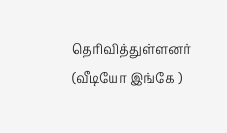தெரிவித்துள்ளனர்
(வீடியோ இங்கே )